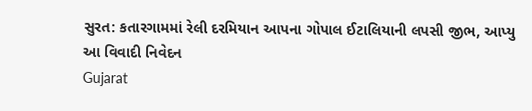સુરત: કતારગામમાં રેલી દરમિયાન આપના ગોપાલ ઈટાલિયાની લપસી જીભ, આપ્યુ આ વિવાદી નિવેદન
Gujarat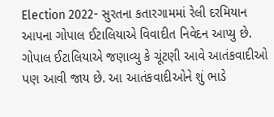Election 2022- સુરતના કતારગામમાં રેલી દરમિયાન આપના ગોપાલ ઈટાલિયાએ વિવાદીત નિવેદન આપ્યુ છે. ગોપાલ ઈટાલિયાએ જણાવ્યુ કે ચૂંટણી આવે આતંકવાદીઓ પણ આવી જાય છે. આ આતંકવાદીઓને શું ભાડે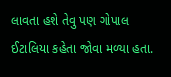લાવતા હશે તેવુ પણ ગોપાલ ઈટાલિયા કહેતા જોવા મળ્યા હતા.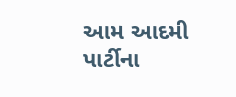આમ આદમી પાર્ટીના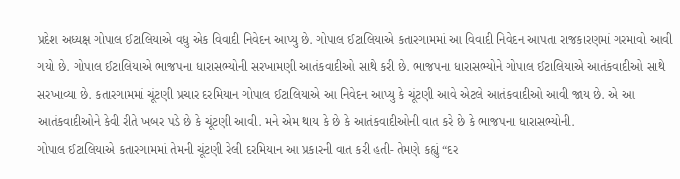પ્રદેશ અધ્યક્ષ ગોપાલ ઈટાલિયાએ વધુ એક વિવાદી નિવેદન આપ્યુ છે. ગોપાલ ઈટાલિયાએ કતારગામમાં આ વિવાદી નિવેદન આપતા રાજકારણમાં ગરમાવો આવી ગયો છે. ગોપાલ ઈટાલિયાએ ભાજપના ધારાસભ્યોની સરખામણી આતંકવાદીઓ સાથે કરી છે. ભાજપના ધારાસભ્યોને ગોપાલ ઈટાલિયાએ આતંકવાદીઓ સાથે સરખાવ્યા છે. કતારગામમાં ચૂંટણી પ્રચાર દરમિયાન ગોપાલ ઈટાલિયાએ આ નિવેદન આપ્યુ કે ચૂંટણી આવે એટલે આતંકવાદીઓ આવી જાય છે. એ આ આતંકવાદીઓને કેવી રીતે ખબર પડે છે કે ચૂંટણી આવી. મને એમ થાય કે છે કે આતંકવાદીઓની વાત કરે છે કે ભાજપના ધારાસભ્યોની.
ગોપાલ ઈટાલિયાએ કતારગામમાં તેમની ચૂંટણી રેલી દરમિયાન આ પ્રકારની વાત કરી હતી- તેમણે કહ્યું “દર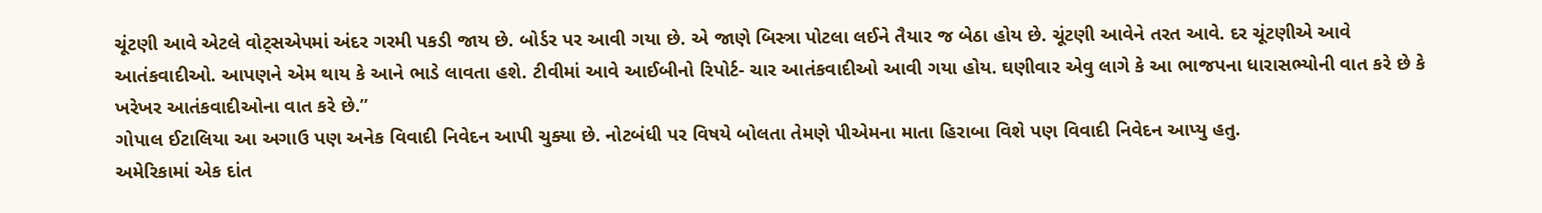ચૂંટણી આવે એટલે વોટ્સએપમાં અંદર ગરમી પકડી જાય છે. બોર્ડર પર આવી ગયા છે. એ જાણે બિસ્ત્રા પોટલા લઈને તૈયાર જ બેઠા હોય છે. ચૂંટણી આવેને તરત આવે. દર ચૂંટણીએ આવે આતંકવાદીઓ. આપણને એમ થાય કે આને ભાડે લાવતા હશે. ટીવીમાં આવે આઈબીનો રિપોર્ટ- ચાર આતંકવાદીઓ આવી ગયા હોય. ઘણીવાર એવુ લાગે કે આ ભાજપના ધારાસભ્યોની વાત કરે છે કે ખરેખર આતંકવાદીઓના વાત કરે છે.”
ગોપાલ ઈટાલિયા આ અગાઉ પણ અનેક વિવાદી નિવેદન આપી ચુક્યા છે. નોટબંધી પર વિષયે બોલતા તેમણે પીએમના માતા હિરાબા વિશે પણ વિવાદી નિવેદન આપ્યુ હતુ.
અમેરિકામાં એક દાંત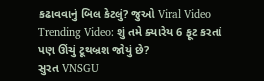કઢાવવાનું બિલ કેટલું? જુઓ Viral Video
Trending Video: શું તમે ક્યારેય 6 ફૂટ કરતાં પણ ઊંચું ટૂથબ્રશ જોયું છે?
સુરત VNSGU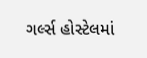ગર્લ્સ હોસ્ટેલમાં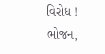વિરોધ ! ભોજન,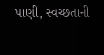પાણી, સ્વચ્છતાની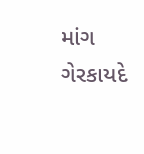માંગ
ગેરકાયદે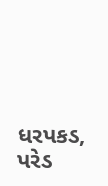ધરપકડ, પરેડ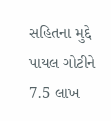સહિતના મુદ્દે પાયલ ગોટીને 7.5 લાખ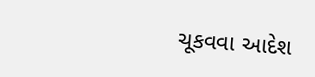ચૂકવવા આદેશ